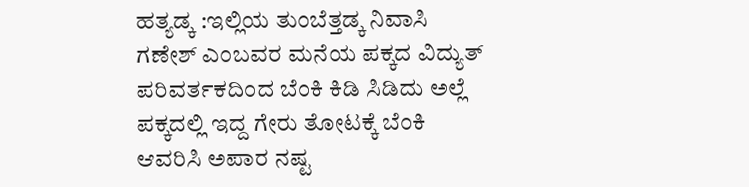ಹತ್ಯಡ್ಕ :ಇಲ್ಲಿಯ ತುಂಬೆತ್ತಡ್ಕ ನಿವಾಸಿ ಗಣೇಶ್ ಎಂಬವರ ಮನೆಯ ಪಕ್ಕದ ವಿದ್ಯುತ್ ಪರಿವರ್ತಕದಿಂದ ಬೆಂಕಿ ಕಿಡಿ ಸಿಡಿದು ಅಲ್ಲೆ ಪಕ್ಕದಲ್ಲಿ ಇದ್ದ ಗೇರು ತೋಟಕ್ಕೆ ಬೆಂಕಿ ಆವರಿಸಿ ಅಪಾರ ನಷ್ಟ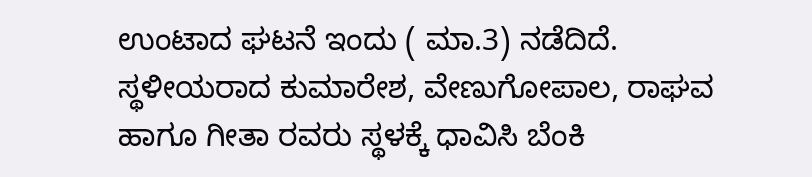ಉಂಟಾದ ಘಟನೆ ಇಂದು ( ಮಾ.3) ನಡೆದಿದೆ.
ಸ್ಥಳೀಯರಾದ ಕುಮಾರೇಶ, ವೇಣುಗೋಪಾಲ, ರಾಘವ ಹಾಗೂ ಗೀತಾ ರವರು ಸ್ಥಳಕ್ಕೆ ಧಾವಿಸಿ ಬೆಂಕಿ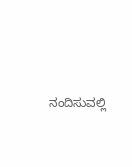ನಂದಿಸುವಲ್ಲಿ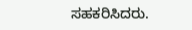ಸಹಕರಿಸಿದರು.